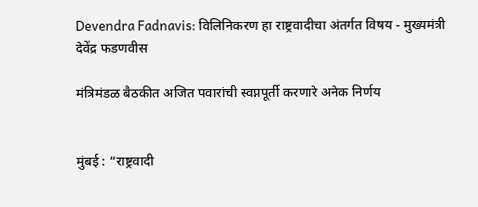Devendra Fadnavis: विलिनिकरण हा राष्ट्रवादीचा अंतर्गत विषय - मुख्यमंत्री देवेंद्र फडणवीस

मंत्रिमंडळ बैठकीत अजित पवारांची स्वप्नपूर्ती करणारे अनेक निर्णय


मुंबई : “राष्ट्रवादी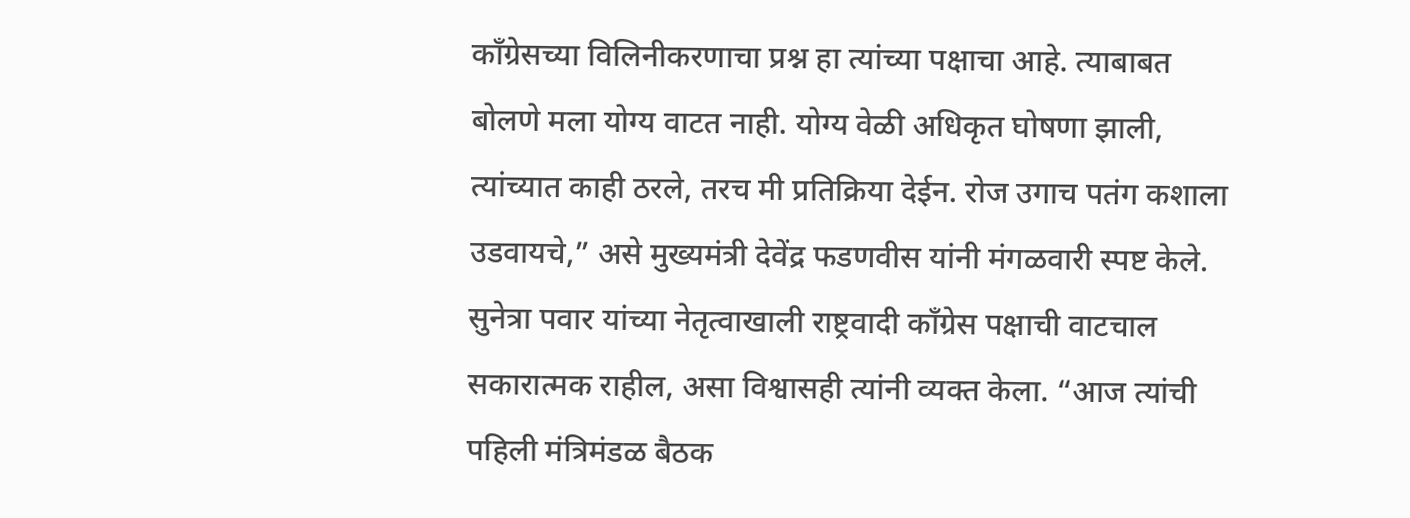काँग्रेसच्या विलिनीकरणाचा प्रश्न हा त्यांच्या पक्षाचा आहे. त्याबाबत बोलणे मला योग्य वाटत नाही. योग्य वेळी अधिकृत घोषणा झाली, त्यांच्यात काही ठरले, तरच मी प्रतिक्रिया देईन. रोज उगाच पतंग कशाला उडवायचे,” असे मुख्यमंत्री देवेंद्र फडणवीस यांनी मंगळवारी स्पष्ट केले. सुनेत्रा पवार यांच्या नेतृत्वाखाली राष्ट्रवादी काँग्रेस पक्षाची वाटचाल सकारात्मक राहील, असा विश्वासही त्यांनी व्यक्त केला. “आज त्यांची पहिली मंत्रिमंडळ बैठक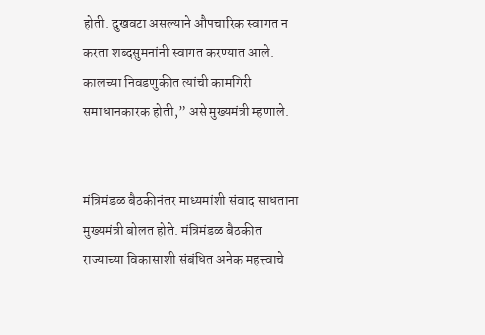होती. दुखवटा असल्याने औपचारिक स्वागत न करता शब्दसुमनांनी स्वागत करण्यात आले. कालच्या निवडणुकीत त्यांची कामगिरी समाधानकारक होती,” असे मुख्यमंत्री म्हणाले.


मंत्रिमंडळ बैठकीनंतर माध्यमांशी संवाद साधताना मुख्यमंत्री बोलत होते. मंत्रिमंडळ बैठकीत राज्याच्या विकासाशी संबंधित अनेक महत्त्वाचे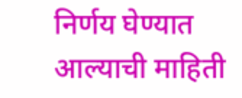निर्णय घेण्यात आल्याची माहिती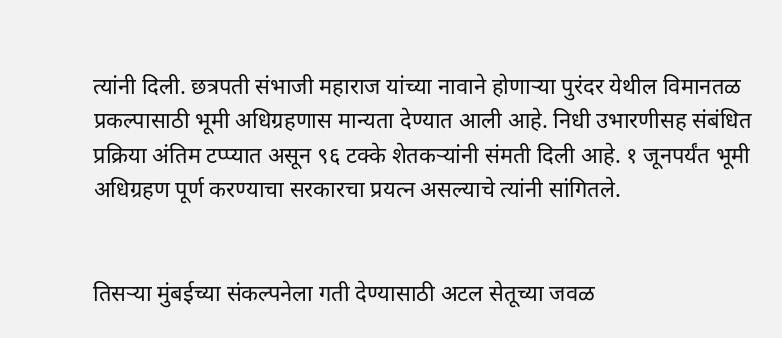त्यांनी दिली. छत्रपती संभाजी महाराज यांच्या नावाने होणाऱ्या पुरंदर येथील विमानतळ प्रकल्पासाठी भूमी अधिग्रहणास मान्यता देण्यात आली आहे. निधी उभारणीसह संबंधित प्रक्रिया अंतिम टप्प्यात असून ९६ टक्के शेतकऱ्यांनी संमती दिली आहे. १ जूनपर्यंत भूमी अधिग्रहण पूर्ण करण्याचा सरकारचा प्रयत्न असल्याचे त्यांनी सांगितले.


तिसऱ्या मुंबईच्या संकल्पनेला गती देण्यासाठी अटल सेतूच्या जवळ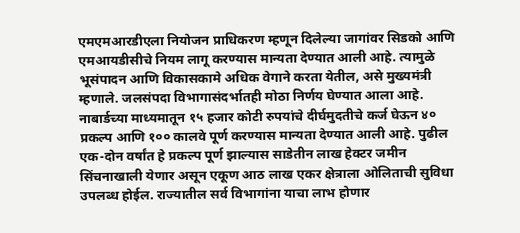एमएमआरडीएला नियोजन प्राधिकरण म्हणून दिलेल्या जागांवर सिडको आणि एमआयडीसीचे नियम लागू करण्यास मान्यता देण्यात आली आहे. त्यामुळे भूसंपादन आणि विकासकामे अधिक वेगाने करता येतील, असे मुख्यमंत्री म्हणाले. जलसंपदा विभागासंदर्भातही मोठा निर्णय घेण्यात आला आहे. नाबार्डच्या माध्यमातून १५ हजार कोटी रुपयांचे दीर्घमुदतीचे कर्ज घेऊन ४० प्रकल्प आणि १०० कालवे पूर्ण करण्यास मान्यता देण्यात आली आहे. पुढील एक-दोन वर्षांत हे प्रकल्प पूर्ण झाल्यास साडेतीन लाख हेक्टर जमीन सिंचनाखाली येणार असून एकूण आठ लाख एकर क्षेत्राला ओलिताची सुविधा उपलब्ध होईल. राज्यातील सर्व विभागांना याचा लाभ होणार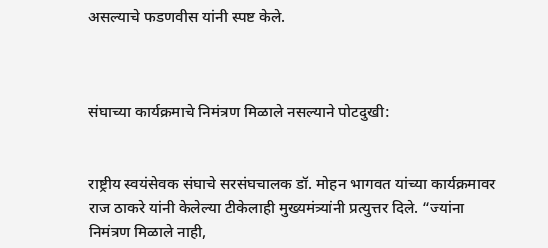असल्याचे फडणवीस यांनी स्पष्ट केले.



संघाच्या कार्यक्रमाचे निमंत्रण मिळाले नसल्याने पोटदुखी:


राष्ट्रीय स्वयंसेवक संघाचे सरसंघचालक डॉ. मोहन भागवत यांच्या कार्यक्रमावर राज ठाकरे यांनी केलेल्या टीकेलाही मुख्यमंत्र्यांनी प्रत्युत्तर दिले. “ज्यांना निमंत्रण मिळाले नाही,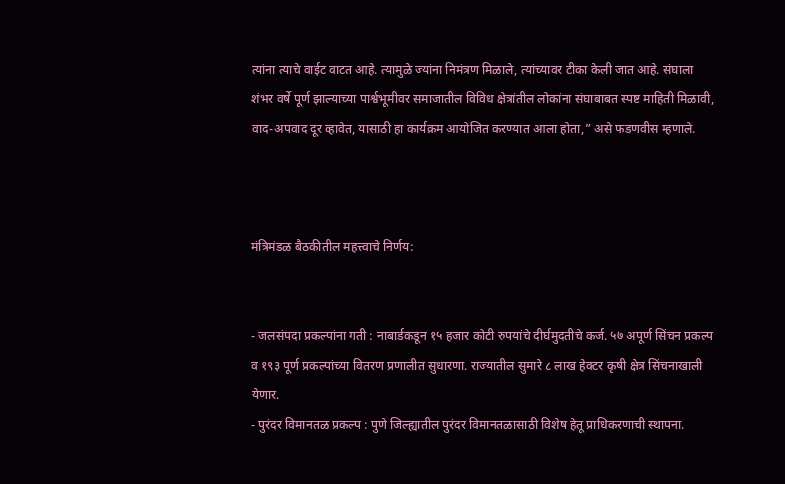त्यांना त्याचे वाईट वाटत आहे. त्यामुळे ज्यांना निमंत्रण मिळाले, त्यांच्यावर टीका केली जात आहे. संघाला शंभर वर्षे पूर्ण झाल्याच्या पार्श्वभूमीवर समाजातील विविध क्षेत्रांतील लोकांना संघाबाबत स्पष्ट माहिती मिळावी, वाद-अपवाद दूर व्हावेत, यासाठी हा कार्यक्रम आयोजित करण्यात आला होता,” असे फडणवीस म्हणाले.



मंत्रिमंडळ बैठकीतील महत्त्वाचे निर्णय:


- जलसंपदा प्रकल्पांना गती : नाबार्डकडून १५ हजार कोटी रुपयांचे दीर्घमुदतीचे कर्ज. ५७ अपूर्ण सिंचन प्रकल्प व १९३ पूर्ण प्रकल्पांच्या वितरण प्रणालीत सुधारणा. राज्यातील सुमारे ८ लाख हेक्टर कृषी क्षेत्र सिंचनाखाली येणार.
- पुरंदर विमानतळ प्रकल्प : पुणे जिल्ह्यातील पुरंदर विमानतळासाठी विशेष हेतू प्राधिकरणाची स्थापना.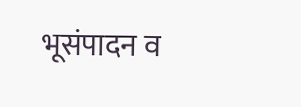भूसंपादन व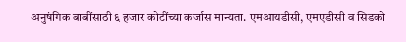अनुषंगिक बाबींसाठी ६ हजार कोटींच्या कर्जास मान्यता. एमआयडीसी, एमएडीसी व सिडको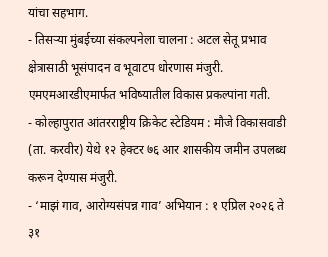यांचा सहभाग.
- तिसऱ्या मुंबईच्या संकल्पनेला चालना : अटल सेतू प्रभाव क्षेत्रासाठी भूसंपादन व भूवाटप धोरणास मंजुरी. एमएमआरडीएमार्फत भविष्यातील विकास प्रकल्पांना गती.
- कोल्हापुरात आंतरराष्ट्रीय क्रिकेट स्टेडियम : मौजे विकासवाडी (ता. करवीर) येथे १२ हेक्टर ७६ आर शासकीय जमीन उपलब्ध करून देण्यास मंजुरी.
- ‘माझं गाव, आरोग्यसंपन्न गाव’ अभियान : १ एप्रिल २०२६ ते ३१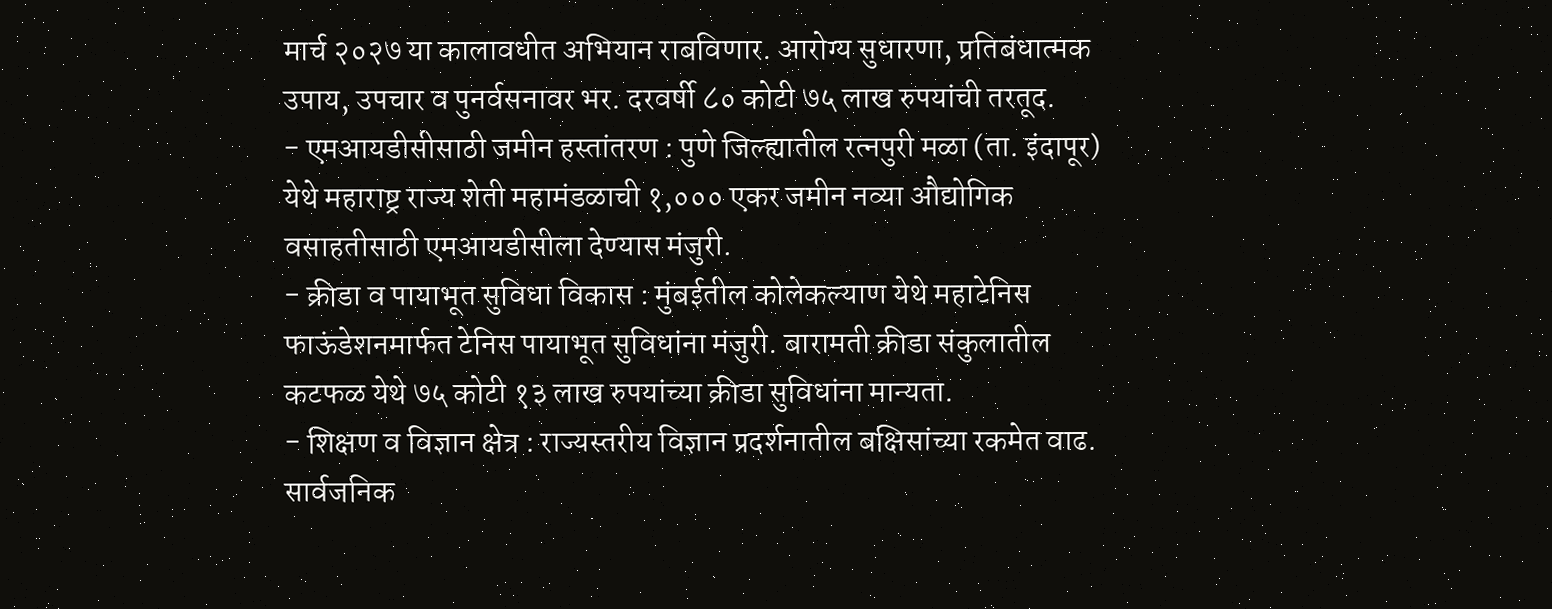मार्च २०२७ या कालावधीत अभियान राबविणार. आरोग्य सुधारणा, प्रतिबंधात्मक उपाय, उपचार व पुनर्वसनावर भर. दरवर्षी ८० कोटी ७५ लाख रुपयांची तरतूद.
- एमआयडीसीसाठी जमीन हस्तांतरण : पुणे जिल्ह्यातील रत्नपुरी मळा (ता. इंदापूर) येथे महाराष्ट्र राज्य शेती महामंडळाची १,००० एकर जमीन नव्या औद्योगिक वसाहतीसाठी एमआयडीसीला देण्यास मंजुरी.
- क्रीडा व पायाभूत सुविधा विकास : मुंबईतील कोलेकल्याण येथे महाटेनिस फाऊंडेशनमार्फत टेनिस पायाभूत सुविधांना मंजुरी. बारामती क्रीडा संकुलातील कटफळ येथे ७५ कोटी १३ लाख रुपयांच्या क्रीडा सुविधांना मान्यता.
- शिक्षण व विज्ञान क्षेत्र : राज्यस्तरीय विज्ञान प्रदर्शनातील बक्षिसांच्या रकमेत वाढ. सार्वजनिक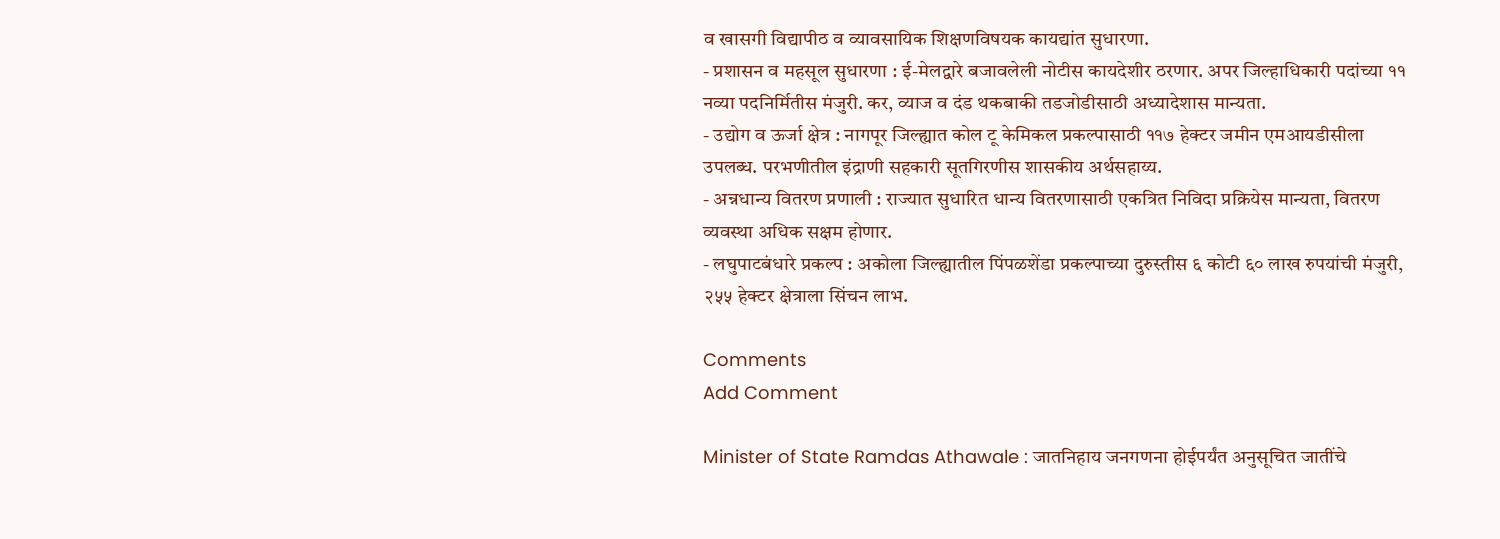व खासगी विद्यापीठ व व्यावसायिक शिक्षणविषयक कायद्यांत सुधारणा.
- प्रशासन व महसूल सुधारणा : ई-मेलद्वारे बजावलेली नोटीस कायदेशीर ठरणार. अपर जिल्हाधिकारी पदांच्या ११ नव्या पदनिर्मितीस मंजुरी. कर, व्याज व दंड थकबाकी तडजोडीसाठी अध्यादेशास मान्यता.
- उद्योग व ऊर्जा क्षेत्र : नागपूर जिल्ह्यात कोल टू केमिकल प्रकल्पासाठी ११७ हेक्टर जमीन एमआयडीसीला उपलब्ध. परभणीतील इंद्राणी सहकारी सूतगिरणीस शासकीय अर्थसहाय्य.
- अन्नधान्य वितरण प्रणाली : राज्यात सुधारित धान्य वितरणासाठी एकत्रित निविदा प्रक्रियेस मान्यता, वितरण व्यवस्था अधिक सक्षम होणार.
- लघुपाटबंधारे प्रकल्प : अकोला जिल्ह्यातील पिंपळशेंडा प्रकल्पाच्या दुरुस्तीस ६ कोटी ६० लाख रुपयांची मंजुरी, २५५ हेक्टर क्षेत्राला सिंचन लाभ.

Comments
Add Comment

Minister of State Ramdas Athawale : जातनिहाय जनगणना होईपर्यंत अनुसूचित जातींचे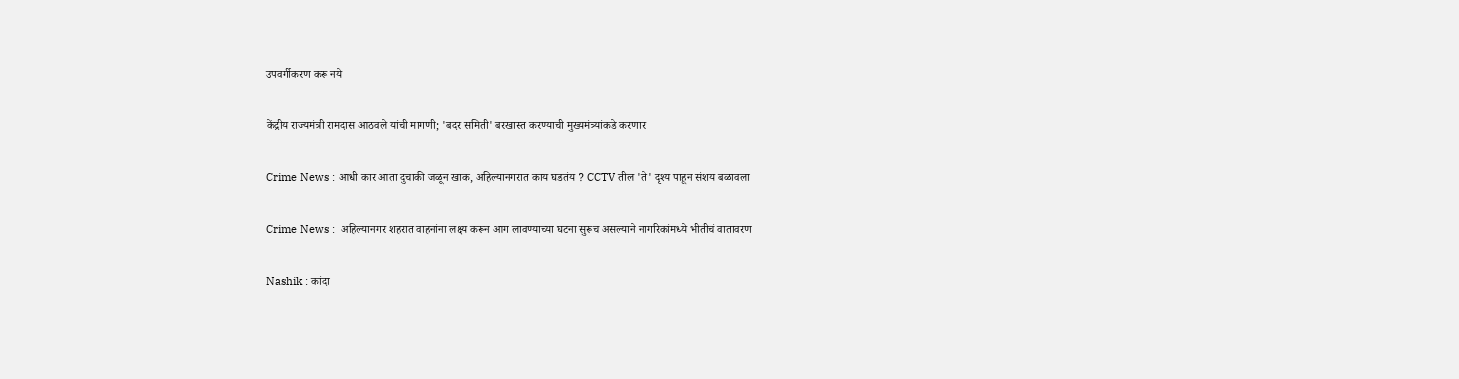उपवर्गीकरण करू नये

केंद्रीय राज्यमंत्री रामदास आठवले यांची मागणी; 'बदर समिती' बरखास्त करण्याची मुख्यमंत्र्यांकडे करणार

Crime News : आधी कार आता दुचाकी जळून खाक, अहिल्यानगरात काय घडतंय ? CCTV तील 'ते' दृश्य पाहून संशय बळावला

Crime News :  अहिल्यानगर शहरात वाहनांना लक्ष्य करून आग लावण्याच्या घटना सुरूच असल्याने नागरिकांमध्ये भीतीचं वातावरण

Nashik : कांदा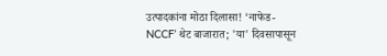उत्पादकांना मोठा दिलासा! ‘नाफेड-NCCF’ थेट बाजारात; 'या' दिवसापासून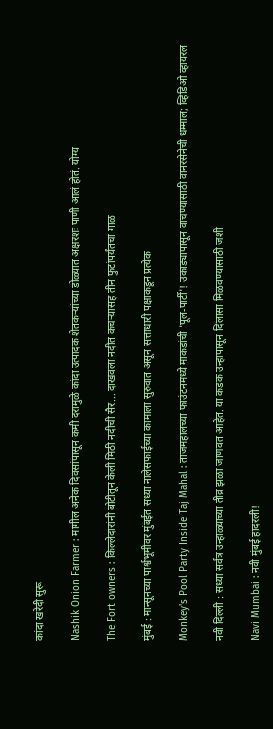कांदा खरेदी सुरू

Nashik Onion Farmer : मागील अनेक दिवसांपासून कमी दरामुळे कांदा उत्पादक शेतकऱ्यांच्या डोळ्यात अक्षरशः पाणी आलं होतं. योग्य

The Fort owners : किल्लेदारांनी बोटीतून केली मिठी नदीची सैर... दाखवला नदीत कचऱ्यासह तीन फुटांपर्यंतचा गाळ

मुंबई : मान्सूनच्या पार्श्वभूमीवर मुंबईत सध्या नालेसफाईच्या कामाला सुरुवात असून सत्ताधारी पक्षाकडून प्रत्येक

Monkey's Pool Party Inside Taj Mahal : ताजमहालच्या फाउंटनमध्ये माकडांची 'पूल-पार्टी'! उकाड्यापासून वाचण्यासाठी वानरसेनेची धम्माल; व्हिडिओ व्हायरल

नवी दिल्ली : सध्या सर्वत्र उन्हाळ्याच्या तीव्र झळा जाणवत आहेत. या कडक उन्हापासून दिलासा मिळवण्यासाठी जशी

Navi Mumbai : नवी मुंबई हादरली!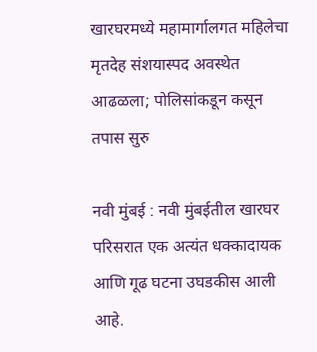खारघरमध्ये महामार्गालगत महिलेचा मृतदेह संशयास्पद अवस्थेत आढळला; पोलिसांकडून कसून तपास सुरु

नवी मुंबई : नवी मुंबईतील खारघर परिसरात एक अत्यंत धक्कादायक आणि गूढ घटना उघडकीस आली आहे.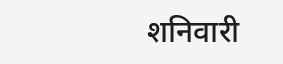शनिवारी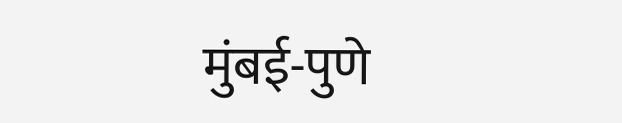मुंबई-पुणे